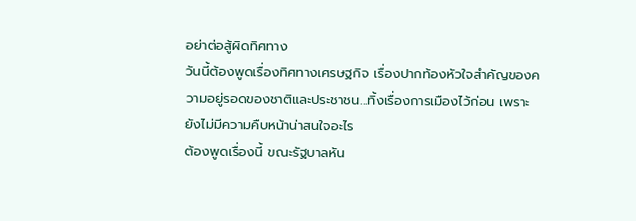อย่าต่อสู้ผิดทิศทาง
วันนี้ต้องพูดเรื่องทิศทางเศรษฐกิจ เรื่องปากท้องหัวใจสำคัญของความอยู่รอดของชาติและประชาชน...ทิ้งเรื่องการเมืองไว้ก่อน เพราะยังไม่มีความคืบหน้าน่าสนใจอะไร
ต้องพูดเรื่องนี้ ขณะรัฐบาลหัน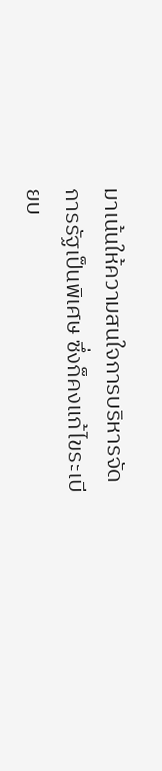มาเน้นให้ความสนใจการบริหารจัดการรัฐเป็นพิเศษ ซึ่งก็คงแก้ไขระเบียบ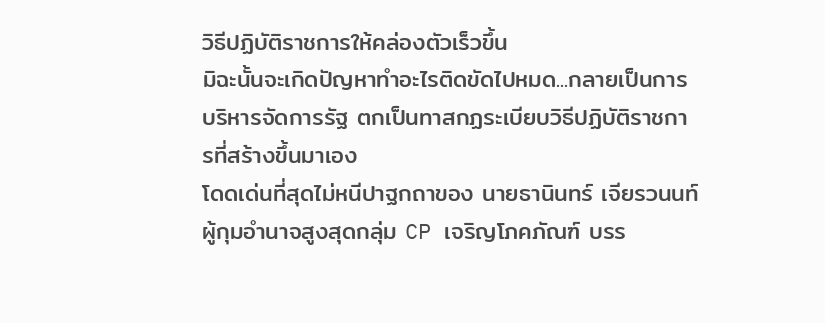วิธีปฏิบัติราชการให้คล่องตัวเร็วขึ้น
มิฉะนั้นจะเกิดปัญหาทำอะไรติดขัดไปหมด...กลายเป็นการบริหารจัดการรัฐ ตกเป็นทาสกฏระเบียบวิธีปฏิบัติราชการที่สร้างขึ้นมาเอง
โดดเด่นที่สุดไม่หนีปาฐกถาของ นายธานินทร์ เจียรวนนท์ ผู้กุมอำนาจสูงสุดกลุ่ม CP เจริญโภคภัณฑ์ บรร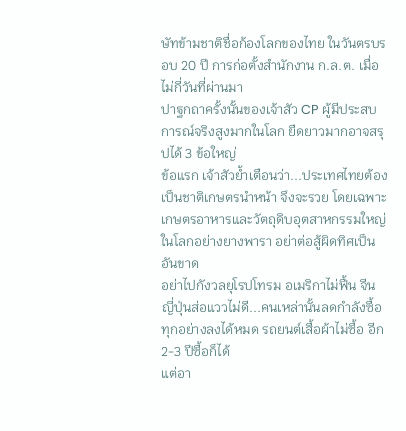ษัทข้ามชาติชื่อก้องโลกของไทย ในวันตรบรอบ 20 ปี การก่อตั้งสำนักงาน ก.ล.ต. เมื่อไม่กี่วันที่ผ่านมา
ปาฐกถาครั้งนั้นของเจ้าสัว CP ผู้มีประสบการณ์จริงสูงมากในโลก ยืดยาวมากอาจสรุปได้ 3 ข้อใหญ่
ข้อแรก เจ้าสัวย้ำเตือนว่า...ประเทศไทยต้องเป็นชาติเกษตรนำหน้า จึงจะรวย โดยเฉพาะเกษตรอาหารและวัตถุดิบอุตสาหกรรมใหญ่ในโลกอย่างยางพารา อย่าต่อสู้ผิดทิศเป็นอันขาด
อย่าไปกังวลยุโรปโทรม อเมริกาไม่ฟื้น จีน ญี่ปุ่นส่อแววไม่ดี...คนเหล่านั้นลดกำลังซื้อทุกอย่างลงได้หมด รถยนต์เสื้อผ้าไม่ซื้อ อีก 2-3 ปีซื้อก็ได้
แต่อา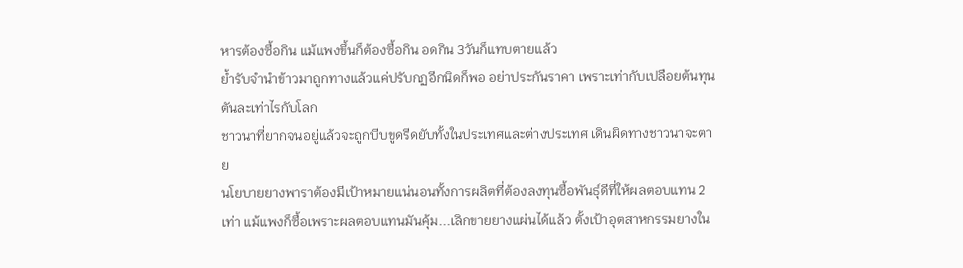หารต้องซื้อกิน แม้แพงขึ้นก็ต้องซื้อกิน อดกิน 3วันก็แทบตายแล้ว
ย้ำรับจำนำข้าวมาถูกทางแล้วแค่ปรับกฏอีกนิดก็พอ อย่าประกันราคา เพราะเท่ากับเปลือยต้นทุนตันละเท่าไรกับโลก
ชาวนาที่ยากจนอยู่แล้วจะถูกบีบขูดรีดยับทั้งในประเทศและต่างประเทศ เดินผิดทางชาวนาจะตาย
นโยบายยางพาราต้องมีเป้าหมายแน่นอนทั้งการผลิตที่ต้องลงทุนซื้อพันธุ์ดีที่ให้ผลตอบแทน 2 เท่า แม้แพงก็ซื้อเพราะผลตอบแทนมันคุ้ม...เลิกขายยางแผ่นได้แล้ว ตั้งเป้าอุตสาหกรรมยางใน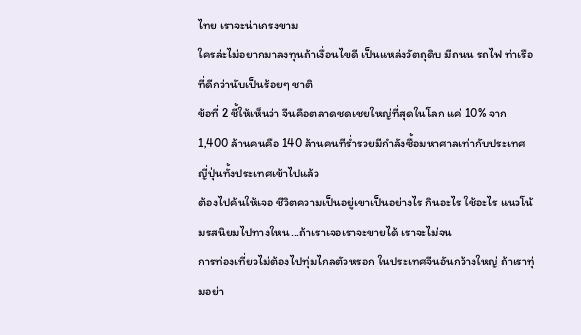ไทย เราจะน่าเกรงขาม
ใครล่ะไม่อยากมาลงทุนถ้าเงื่อนไขดี เป็นแหล่งวัตถุดิบ มีถนน รถไฟ ท่าเรือ ที่ดีกว่านับเป็นร้อยๆ ชาติ
ข้อที่ 2 ชี้ให้เห็นว่า จีนคือตลาดชดเชยใหญ่ที่สุดในโลก แค่ 10% จาก 1,400 ล้านคนคือ 140 ล้านคนทีร่ำรวยมีกำลังซื้อมหาศาลเท่ากับประเทศญี่ปุ่นทั้งประเทศเข้าไปแล้ว
ต้องไปค้นให้เจอ ชีวิตความเป็นอยู่เขาเป็นอย่างไร กินอะไร ใช้อะไร แนวโน้มรสนิยมไปทางใหน...ถ้าเราเจอเราจะขายได้ เราจะไม่จน
การท่องเที่ยวไม่ต้องไปทุ่มไกลตัวหรอก ในประเทศจีนอันกว้างใหญ่ ถ้าเราทุ่มอย่า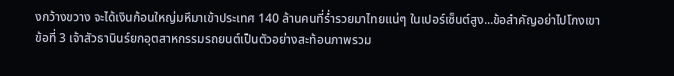งกว้างขวาง จะได้เงินก้อนใหญ่มหึมาเข้าประเทศ 140 ล้านคนที่ร่ำรวยมาไทยแน่ๆ ในเปอร์เซ็นต์สูง...ข้อสำคัญอย่าไปโกงเขา
ข้อที่ 3 เจ้าสัวธานินร์ยกอุตสาหกรรมรถยนต์เป็นตัวอย่างสะท้อนภาพรวม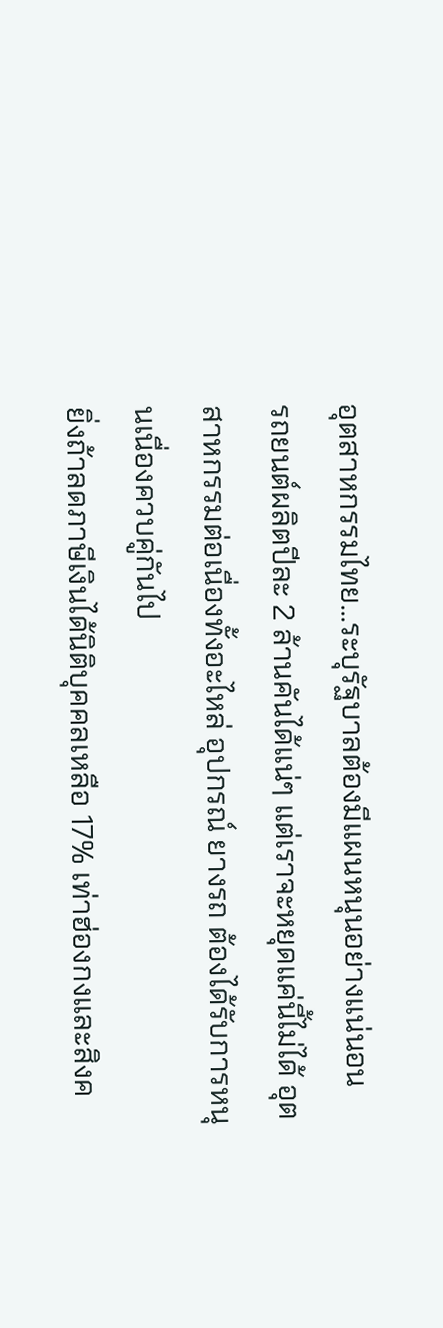อุตสาหกรรมไทย...ระบุรัฐบาลต้องมีแผนหนุนอย่างแน่นอน
รถยนต์ผลิตปีละ 2 ล้านคันได้แน่ๆ แต่เราจะหยุดแค่นี้ไม่ได้ อุตสาหกรรมต่อเนื่องทั้งอะไหล่ อุปกรณ์ ยางรถ ต้องได้รับการหนุนเนื่องควบคู่กันไป
ยิ่งถ้าลดภาษีเงินได้นิติบุคคลเหลือ 17% เท่าฮ่องกงและสิงค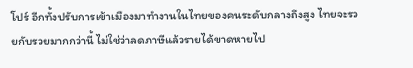โปร์ อีกทั้งปรับการเข้าเมืองมาทำงานในไทยของคนระดับกลางถึงสูง ไทยจะรวยกับรวยมากกว่านี้ ไม่ใช่ว่าลดภาษีแล้วรายได้ขาดหายไป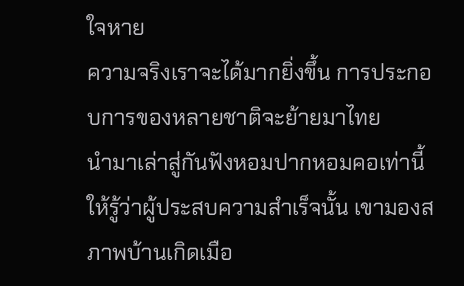ใจหาย
ความจริงเราจะได้มากยิ่งขึ้น การประกอบการของหลายชาติจะย้ายมาไทย
นำมาเล่าสู่กันฟังหอมปากหอมคอเท่านี้ ให้รู้ว่าผู้ประสบความสำเร็จนั้น เขามองสภาพบ้านเกิดเมือ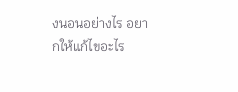งนอนอย่างไร อยากให้แก้ไขอะไร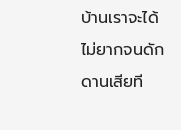บ้านเราจะได้ไม่ยากจนดักดานเสียที